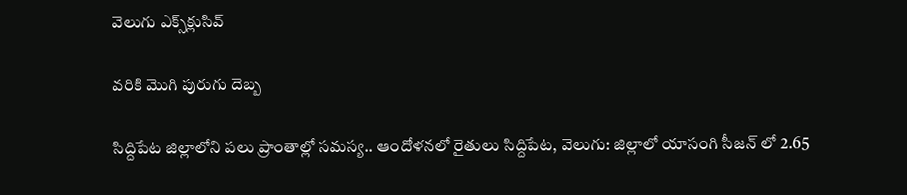వెలుగు ఎక్స్‌క్లుసివ్

వరికి మొగి పురుగు దెబ్బ

సిద్దిపేట జిల్లాలోని పలు ప్రాంతాల్లో సమస్య.. ఆందోళనలో రైతులు సిద్దిపేట, వెలుగు: జిల్లాలో యాసంగి సీజన్ లో 2.65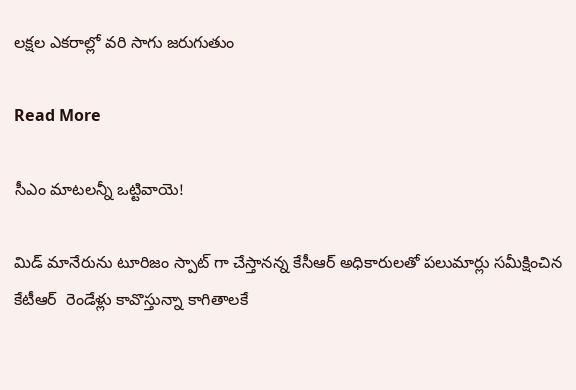లక్షల ఎకరాల్లో వరి సాగు జరుగుతుం

Read More

సీఎం మాటలన్నీ ఒట్టివాయె!

మిడ్ మానేరును టూరిజం స్పాట్ గా చేస్తానన్న కేసీఆర్ అధికారులతో పలుమార్లు సమీక్షించిన కేటీఆర్  రెండేళ్లు కావొస్తున్నా కాగితాలకే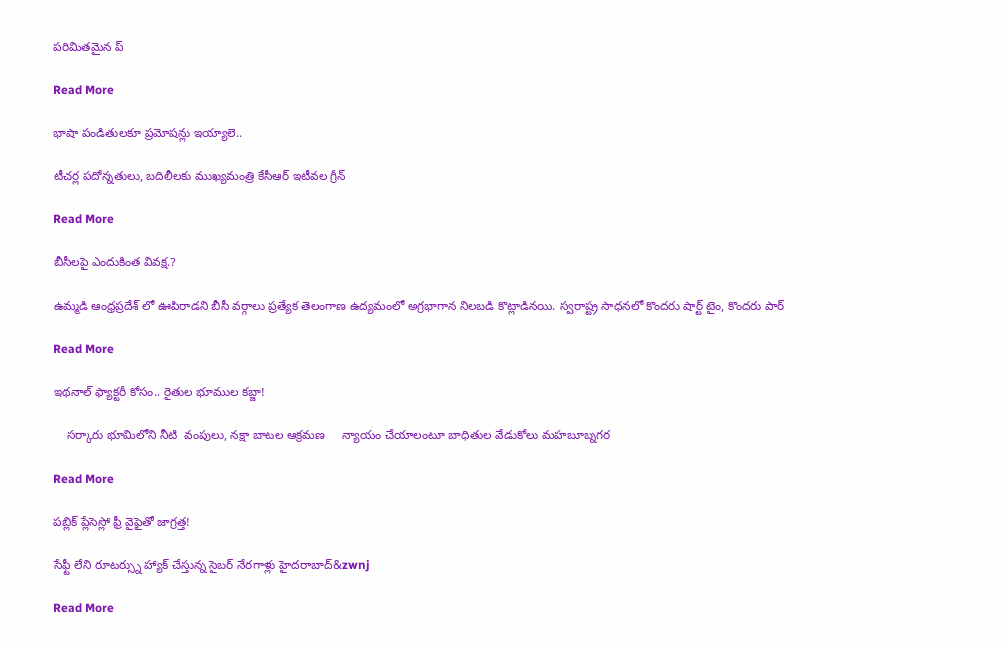పరిమితమైన ప్

Read More

భాషా పండితులకూ ప్రమోషన్లు ఇయ్యాలె..

టీచర్ల పదోన్నతులు, బదిలీలకు ముఖ్యమంత్రి కేసీఆర్‌‌‌‌‌‌‌‌ ఇటీవల గ్రీన్‌‌‌‌‌‌‌

Read More

బీసీలపై ఎందుకింత వివక్ష.?

ఉమ్మడి ఆంధ్రప్రదేశ్ లో ఊపిరాడని బీసీ వర్గాలు ప్రత్యేక తెలంగాణ ఉద్యమంలో అగ్రభాగాన నిలబడి కొట్లాడినయి. స్వరాష్ట్ర సాధనలో కొందరు షార్ట్ టైం, కొందరు పార్

Read More

ఇథనాల్ ఫ్యాక్టరీ కోసం.. రైతుల భూముల కబ్జా!

    సర్కారు భూమిలోని నీటి  వంపులు, నక్షా బాటల ఆక్రమణ     న్యాయం చేయాలంటూ బాధితుల వేడుకోలు మహబూబ్నగర

Read More

పబ్లిక్ ప్లేసెస్లో ఫ్రీ వైఫైతో జాగ్రత్త!

సేఫ్టీ లేని రూటర్స్ను హ్యాక్ చేస్తున్న సైబర్ నేరగాళ్లు హైదరాబాద్‌‌‌‌‌‌‌‌‌‌‌&zwnj

Read More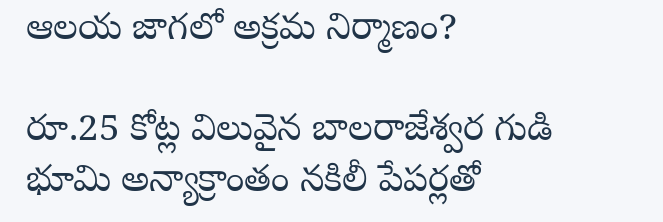ఆలయ జాగలో అక్రమ నిర్మాణం?

రూ.25 కోట్ల విలువైన బాలరాజేశ్వర గుడి భూమి అన్యాక్రాంతం నకిలీ పేపర్లతో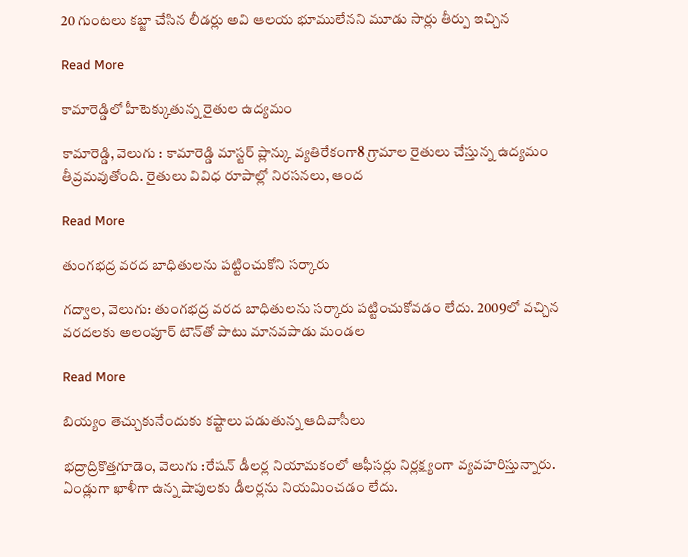20 గుంటలు కబ్జా చేసిన లీడర్లు అవి ఆలయ భూములేనని మూడు సార్లు తీర్పు ఇచ్చిన

Read More

కామారెడ్డిలో హీటెక్కుతున్న రైతుల ఉద్యమం

కామారెడ్డి, వెలుగు : కామారెడ్డి మాస్టర్ ప్లాన్కు వ్యతిరేకంగా8 గ్రామాల రైతులు చేస్తున్న ఉద్యమం తీవ్రమవుతోంది. రైతులు వివిధ రూపాల్లో నిరసనలు, ఆంద

Read More

తుంగభద్ర వరద బాధితులను పట్టించుకోని సర్కారు

గద్వాల, వెలుగు: తుంగభద్ర వరద బాధితులను సర్కారు పట్టించుకోవడం లేదు. 2009లో వచ్చిన వరదలకు అలంపూర్ టౌన్‌‌‌‌తో పాటు మానవపాడు మండల

Read More

బియ్యం తెచ్చుకునేందుకు కష్టాలు పడుతున్న ఆదివాసీలు

భద్రాద్రికొత్తగూడెం, వెలుగు :రేషన్ డీలర్ల నియామకంలో ఆఫీసర్లు నిర్లక్ష్యంగా వ్యవహరిస్తున్నారు. ఏండ్లుగా ఖాళీగా ఉన్న షాపులకు డీలర్లను నియమించడం లేదు.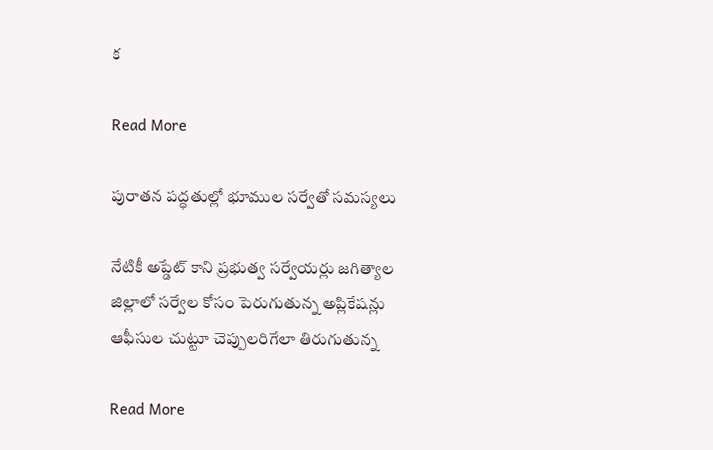క

Read More

పురాతన పద్ధతుల్లో భూముల సర్వేతో సమస్యలు

నేటికీ అప్డేట్ కాని ప్రభుత్వ సర్వేయర్లు జగిత్యాల జిల్లాలో సర్వేల కోసం పెరుగుతున్న అప్లికేషన్లు  ఆఫీసుల చుట్టూ చెప్పులరిగేలా తిరుగుతున్న

Read More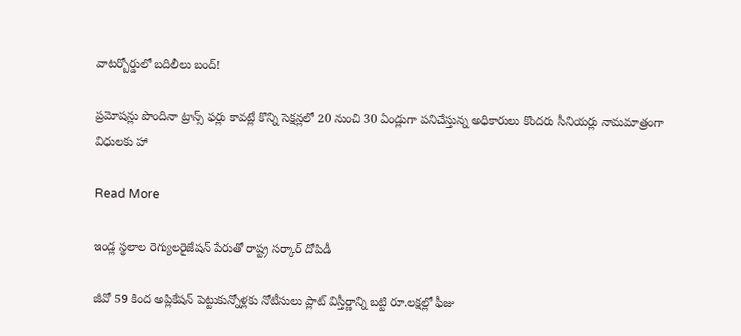వాటర్బోర్డులో బదిలీలు బంద్!

ప్రమోషన్లు పొందినా ట్రాన్స్ ఫర్లు కావట్లే కొన్ని సెక్షన్లలో 20 నుంచి 30 ఏండ్లుగా పనిచేస్తున్న అధికారులు కొందరు సీనియర్లు నామమాత్రంగా విధులకు హా

Read More

ఇండ్ల స్థలాల రెగ్యులరైజేషన్ పేరుతో రాష్ట్ర సర్కార్ దోపిడీ

జీవో 59 కింద అప్లికేషన్ పెట్టుకున్నోళ్లకు నోటీసులు ప్లాట్ విస్తీర్ణాన్ని బట్టి రూ.లక్షల్లో ఫీజు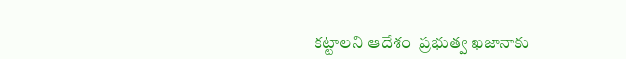కట్టాలని ఆదేశం  ప్రభుత్వ ఖజానాకు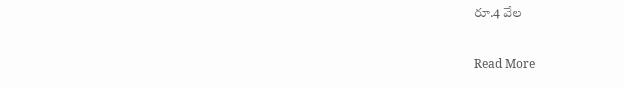రూ.4 వేల

Read More